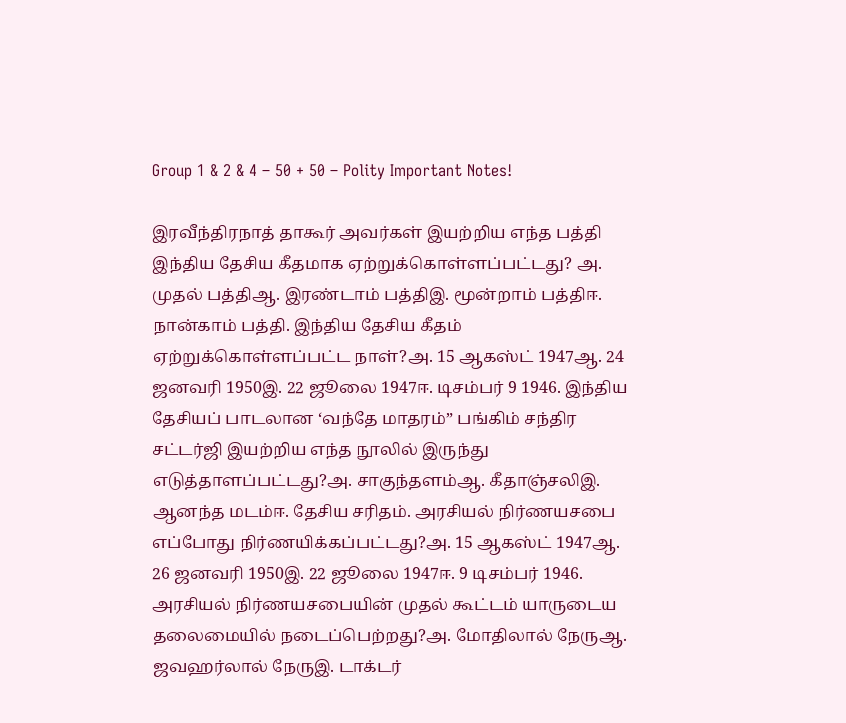Group 1 & 2 & 4 – 50 + 50 – Polity Important Notes!

இரவீந்திரநாத் தாகூர் அவர்கள் இயற்றிய எந்த பத்தி இந்திய தேசிய கீதமாக ஏற்றுக்கொள்ளப்பட்டது? அ. முதல் பத்திஆ. இரண்டாம் பத்திஇ. மூன்றாம் பத்திஈ. நான்காம் பத்தி. இந்திய தேசிய கீதம் ஏற்றுக்கொள்ளப்பட்ட நாள்?அ. 15 ஆகஸ்ட் 1947ஆ. 24 ஜனவரி 1950இ. 22 ஜூலை 1947ஈ. டிசம்பர் 9 1946. இந்திய தேசியப் பாடலான ‘வந்தே மாதரம்” பங்கிம் சந்திர சட்டர்ஜி இயற்றிய எந்த நூலில் இருந்து எடுத்தாளப்பட்டது?அ. சாகுந்தளம்ஆ. கீதாஞ்சலிஇ. ஆனந்த மடம்ஈ. தேசிய சரிதம். அரசியல் நிர்ணயசபை எப்போது நிர்ணயிக்கப்பட்டது?அ. 15 ஆகஸ்ட் 1947ஆ. 26 ஜனவரி 1950இ. 22 ஜூலை 1947ஈ. 9 டிசம்பர் 1946. அரசியல் நிர்ணயசபையின் முதல் கூட்டம் யாருடைய தலைமையில் நடைப்பெற்றது?அ. மோதிலால் நேருஆ. ஜவஹர்லால் நேருஇ. டாக்டர்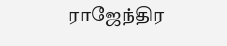ராஜேந்திர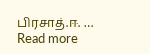பிரசாத்.ஈ. … Read more